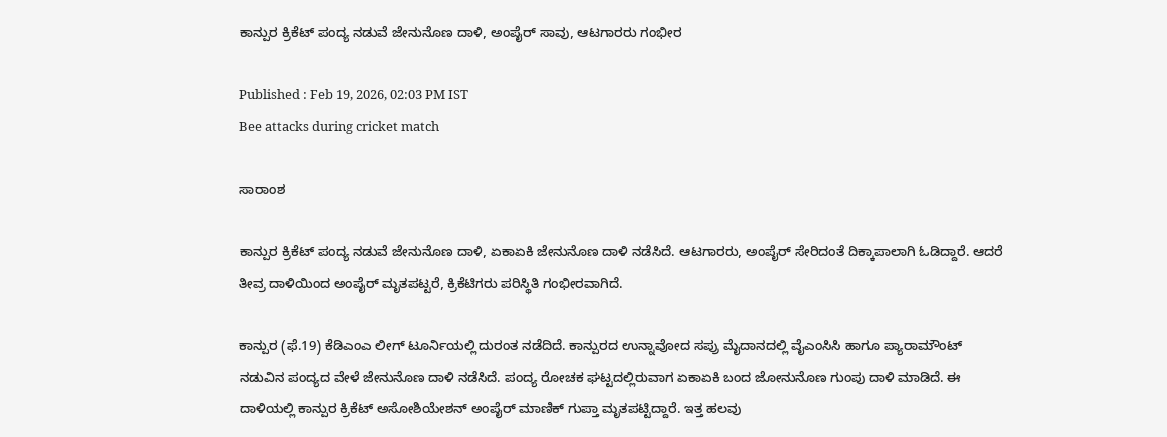ಕಾನ್ಪುರ ಕ್ರಿಕೆಟ್ ಪಂದ್ಯ ನಡುವೆ ಜೇನುನೊಣ ದಾಳಿ, ಅಂಪೈರ್ ಸಾವು, ಆಟಗಾರರು ಗಂಭೀರ

Published : Feb 19, 2026, 02:03 PM IST
Bee attacks during cricket match

ಸಾರಾಂಶ

ಕಾನ್ಪುರ ಕ್ರಿಕೆಟ್ ಪಂದ್ಯ ನಡುವೆ ಜೇನುನೊಣ ದಾಳಿ, ಏಕಾಏಕಿ ಜೇನುನೊಣ ದಾಳಿ ನಡೆಸಿದೆ. ಆಟಗಾರರು, ಅಂಪೈರ್ ಸೇರಿದಂತೆ ದಿಕ್ಕಾಪಾಲಾಗಿ ಓಡಿದ್ದಾರೆ. ಆದರೆ ತೀವ್ರ ದಾಳಿಯಿಂದ ಅಂಪೈರ್ ಮೃತಪಟ್ಟರೆ, ಕ್ರಿಕೆಟಿಗರು ಪರಿಸ್ಥಿತಿ ಗಂಭೀರವಾಗಿದೆ.

ಕಾನ್ಪುರ (ಫೆ.19) ಕೆಡಿಎಂಎ ಲೀಗ್ ಟೂರ್ನಿಯಲ್ಲಿ ದುರಂತ ನಡೆದಿದೆ. ಕಾನ್ಪುರದ ಉನ್ನಾವೋದ ಸಪ್ರು ಮೈದಾನದಲ್ಲಿ ವೈಎಂಸಿಸಿ ಹಾಗೂ ಪ್ಯಾರಾಮೌಂಟ್ ನಡುವಿನ ಪಂದ್ಯದ ವೇಳೆ ಜೇನುನೊಣ ದಾಳಿ ನಡೆಸಿದೆ. ಪಂದ್ಯ ರೋಚಕ ಘಟ್ಟದಲ್ಲಿರುವಾಗ ಏಕಾಏಕಿ ಬಂದ ಜೋನುನೊಣ ಗುಂಪು ದಾಳಿ ಮಾಡಿದೆ. ಈ ದಾಳಿಯಲ್ಲಿ ಕಾನ್ಪುರ ಕ್ರಿಕೆಟ್ ಅಸೋಶಿಯೇಶನ್ ಅಂಪೈರ್ ಮಾಣಿಕ್ ಗುಪ್ತಾ ಮೃತಪಟ್ಟಿದ್ದಾರೆ. ಇತ್ತ ಹಲವು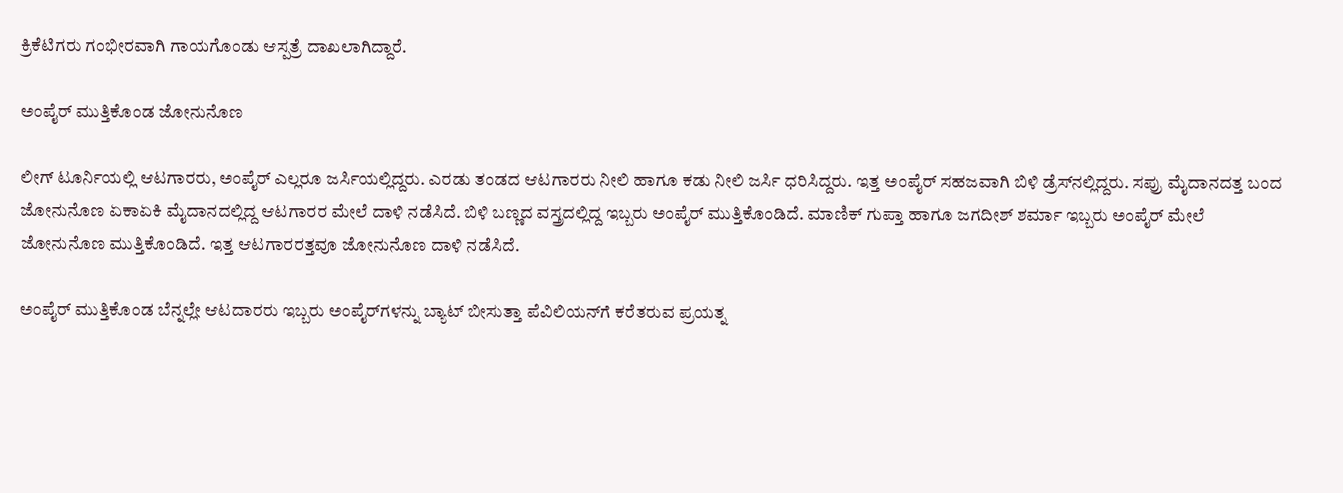ಕ್ರಿಕೆಟಿಗರು ಗಂಭೀರವಾಗಿ ಗಾಯಗೊಂಡು ಆಸ್ಪತ್ರೆ ದಾಖಲಾಗಿದ್ದಾರೆ.

ಅಂಪೈರ್ ಮುತ್ತಿಕೊಂಡ ಜೋನುನೊಣ

ಲೀಗ್ ಟೂರ್ನಿಯಲ್ಲಿ ಆಟಗಾರರು, ಅಂಪೈರ್ ಎಲ್ಲರೂ ಜರ್ಸಿಯಲ್ಲಿದ್ದರು. ಎರಡು ತಂಡದ ಆಟಗಾರರು ನೀಲಿ ಹಾಗೂ ಕಡು ನೀಲಿ ಜರ್ಸಿ ಧರಿಸಿದ್ದರು. ಇತ್ತ ಅಂಪೈರ್ ಸಹಜವಾಗಿ ಬಿಳಿ ಡ್ರೆಸ್‌ನಲ್ಲಿದ್ದರು. ಸಪ್ರು ಮೈದಾನದತ್ತ ಬಂದ ಜೋನುನೊಣ ಏಕಾಏಕಿ ಮೈದಾನದಲ್ಲಿದ್ದ ಆಟಗಾರರ ಮೇಲೆ ದಾಳಿ ನಡೆಸಿದೆ. ಬಿಳಿ ಬಣ್ಣದ ವಸ್ತ್ರದಲ್ಲಿದ್ದ ಇಬ್ಬರು ಅಂಪೈರ್ ಮುತ್ತಿಕೊಂಡಿದೆ. ಮಾಣಿಕ್ ಗುಪ್ತಾ ಹಾಗೂ ಜಗದೀಶ್ ಶರ್ಮಾ ಇಬ್ಬರು ಅಂಪೈರ್ ಮೇಲೆ ಜೋನುನೊಣ ಮುತ್ತಿಕೊಂಡಿದೆ. ಇತ್ತ ಆಟಗಾರರತ್ತವೂ ಜೋನುನೊಣ ದಾಳಿ ನಡೆಸಿದೆ.

ಅಂಪೈರ್ ಮುತ್ತಿಕೊಂಡ ಬೆನ್ನಲ್ಲೇ ಆಟದಾರರು ಇಬ್ಬರು ಅಂಪೈರ್‌ಗಳನ್ನು ಬ್ಯಾಟ್ ಬೀಸುತ್ತಾ ಪೆವಿಲಿಯನ್‌ಗೆ ಕರೆತರುವ ಪ್ರಯತ್ನ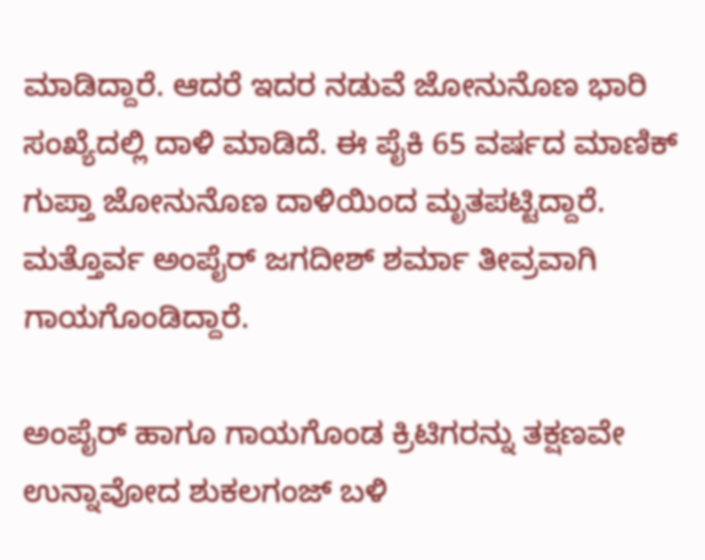ಮಾಡಿದ್ದಾರೆ. ಆದರೆ ಇದರ ನಡುವೆ ಜೋನುನೊಣ ಭಾರಿ ಸಂಖ್ಯೆದಲ್ಲಿ ದಾಳಿ ಮಾಡಿದೆ. ಈ ಪೈಕಿ 65 ವರ್ಷದ ಮಾಣಿಕ್ ಗುಪ್ತಾ ಜೋನುನೊಣ ದಾಳಿಯಿಂದ ಮೃತಪಟ್ಟಿದ್ದಾರೆ. ಮತ್ತೊರ್ವ ಅಂಪೈರ್ ಜಗದೀಶ್ ಶರ್ಮಾ ತೀವ್ರವಾಗಿ ಗಾಯಗೊಂಡಿದ್ದಾರೆ.

ಅಂಪೈರ್ ಹಾಗೂ ಗಾಯಗೊಂಡ ಕ್ರಿಟಿಗರನ್ನು ತಕ್ಷಣವೇ ಉನ್ನಾವೋದ ಶುಕಲಗಂಜ್ ಬಳಿ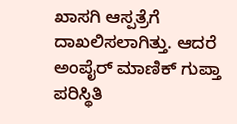ಖಾಸಗಿ ಆಸ್ಪತ್ರೆಗೆ ದಾಖಲಿಸಲಾಗಿತ್ತು. ಆದರೆ ಅಂಪೈರ್ ಮಾಣಿಕ್ ಗುಪ್ತಾ ಪರಿಸ್ಥಿತಿ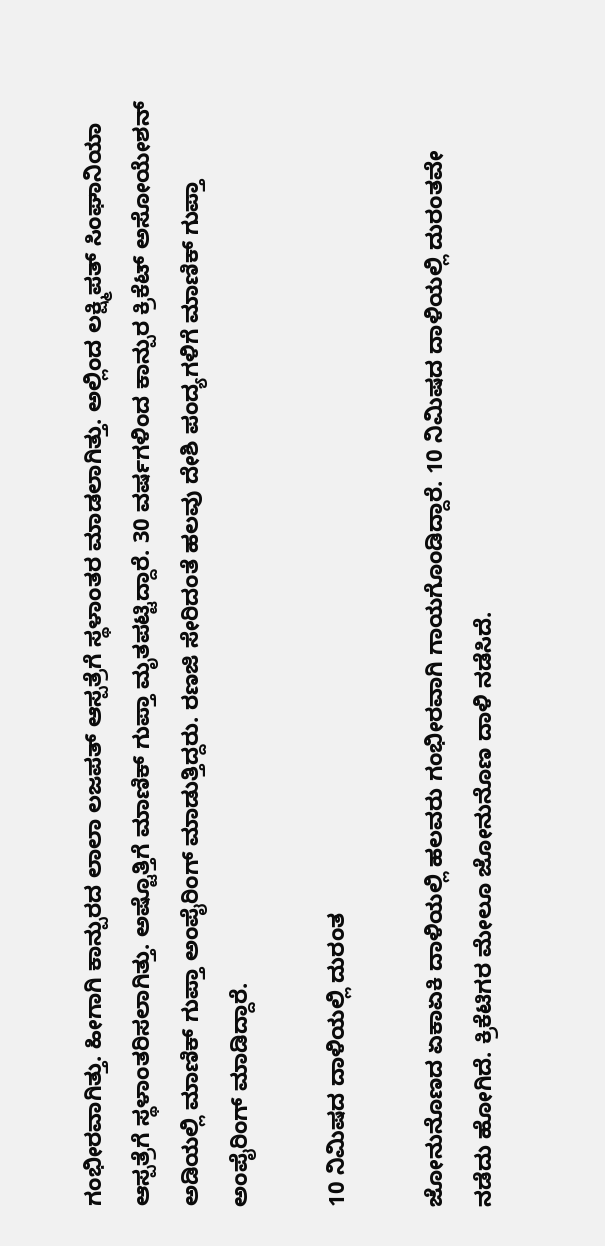ಗಂಭೀರವಾಗಿತ್ತು. ಹೀಗಾಗಿ ಕಾನ್ಪುರದ ಲಾಲಾ ಲಜಪತ್ ಆಸ್ಪತ್ರೆಗೆ ಸ್ಥಳಾಂತರ ಮಾಡಲಾಗಿತ್ತು. ಅಲ್ಲಿಂದ ಲಕ್ಷ್ಮಿಪತ್ ಸಿಂಘಾನಿಯಾ ಆಸ್ಪತ್ರೆಗೆ ಸ್ಥಳಾಂತರಿಸಲಾಗಿತ್ತು. ಅಷ್ಟೊತ್ತಿಗೆ ಮಾಣಿಕ್ ಗುಪ್ತಾ ಮೃತಪಟ್ಟಿದ್ದಾರೆ. 30 ವರ್ಷಗಳಿಂದ ಕಾನ್ಪುರ ಕ್ರಿಕೆಟ್ ಅಸೋಯೇಶನ್ ಅಡಿಯಲ್ಲಿ ಮಾಣಿಕ್ ಗುಪ್ತಾ ಅಂಪೈರಿಂಗ್ ಮಾಡುತ್ತಿದ್ದರು. ರಣಜಿ ಸೇರಿದಂತೆ ಹಲವು ದೇಶಿ ಪಂದ್ಯಗಳಿಗೆ ಮಾಣಿಕ್ ಗುಪ್ತಾ ಅಂಪೈರಿಂಗ್ ಮಾಡಿದ್ದಾರೆ.

10 ನಿಮಿಷದ ದಾಳಿಯಲ್ಲಿ ದುರಂತ

ಜೋನುನೊಣದ ಏಕಾಏಕಿ ದಾಳಿಯಲ್ಲಿ ಹಲವರು ಗಂಭೀರವಾಗಿ ಗಾಯಗೊಂಡಿದ್ದಾರೆ. 10 ನಿಮಿಷದ ದಾಳಿಯಲ್ಲಿ ದುರಂತವೇ ನಡೆದು ಹೋಗಿದೆ. ಕ್ರಿಕೆಟಿಗರ ಮೇಲೂ ಜೋನುನೊಣ ದಾಳಿ ನಡೆಸಿದೆ.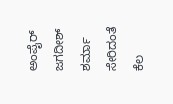ಅಂಪೈರ್ ಜಗದೀಶ್ ಶರ್ಮಾ ಸೇರಿದಂತೆ ಕೆಲ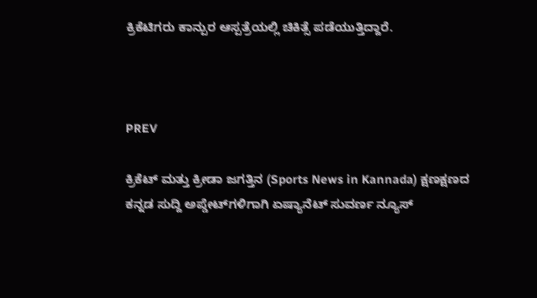ಕ್ರಿಕೆಟಿಗರು ಕಾನ್ಪುರ ಆಸ್ಪತ್ರೆಯಲ್ಲಿ ಚಿಕಿತ್ಸೆ ಪಡೆಯುತ್ತಿದ್ದಾರೆ.



PREV

ಕ್ರಿಕೆಟ್ ಮತ್ತು ಕ್ರೀಡಾ ಜಗತ್ತಿನ (Sports News in Kannada) ಕ್ಷಣಕ್ಷಣದ ಕನ್ನಡ ಸುದ್ದಿ ಅಪ್ಡೇಟ್‌ಗಳಿಗಾಗಿ ಏಷ್ಯಾನೆಟ್ ಸುವರ್ಣ ನ್ಯೂಸ್‌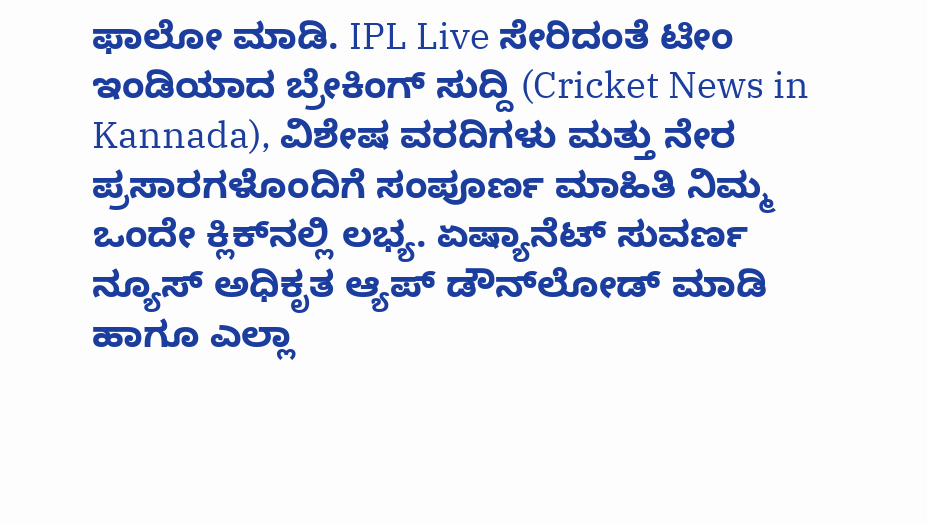ಫಾಲೋ ಮಾಡಿ. IPL Live ಸೇರಿದಂತೆ ಟೀಂ ಇಂಡಿಯಾದ ಬ್ರೇಕಿಂಗ್ ಸುದ್ದಿ (Cricket News in Kannada), ವಿಶೇಷ ವರದಿಗಳು ಮತ್ತು ನೇರ ಪ್ರಸಾರಗಳೊಂದಿಗೆ ಸಂಪೂರ್ಣ ಮಾಹಿತಿ ನಿಮ್ಮ ಒಂದೇ ಕ್ಲಿಕ್‌ನಲ್ಲಿ ಲಭ್ಯ. ಏಷ್ಯಾನೆಟ್ ಸುವರ್ಣ ನ್ಯೂಸ್ ಅಧಿಕೃತ ಆ್ಯಪ್ ಡೌನ್‌ಲೋಡ್ ಮಾಡಿ ಹಾಗೂ ಎಲ್ಲಾ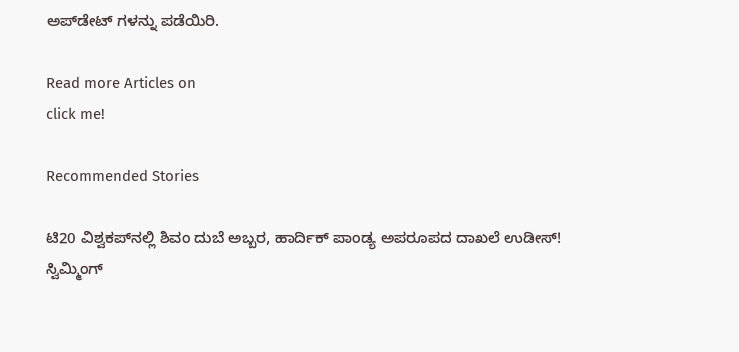ಅಪ್‌ಡೇಟ್ ಗಳನ್ನು ಪಡೆಯಿರಿ.

Read more Articles on
click me!

Recommended Stories

ಟಿ20 ವಿಶ್ವಕಪ್‌ನಲ್ಲಿ ಶಿವಂ ದುಬೆ ಅಬ್ಬರ, ಹಾರ್ದಿಕ್ ಪಾಂಡ್ಯ ಅಪರೂಪದ ದಾಖಲೆ ಉಡೀಸ್!
ಸ್ವಿಮ್ಮಿಂಗ್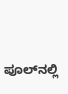ಪೂಲ್‌ನಲ್ಲಿ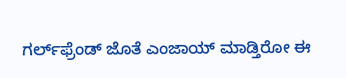ಗರ್ಲ್‌ಫ್ರೆಂಡ್‌ ಜೊತೆ ಎಂಜಾಯ್ ಮಾಡ್ತಿರೋ ಈ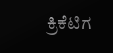ಕ್ರಿಕೆಟಿಗ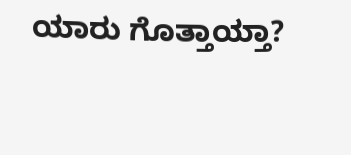ಯಾರು ಗೊತ್ತಾಯ್ತಾ?